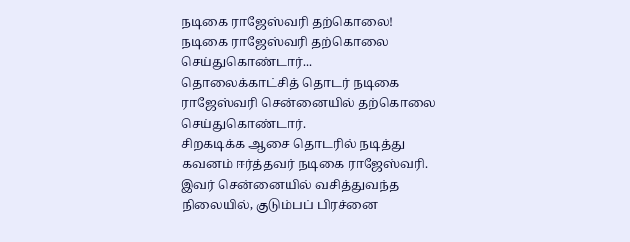நடிகை ராஜேஸ்வரி தற்கொலை!
நடிகை ராஜேஸ்வரி தற்கொலை செய்துகொண்டார்...
தொலைக்காட்சித் தொடர் நடிகை ராஜேஸ்வரி சென்னையில் தற்கொலை செய்துகொண்டார்.
சிறகடிக்க ஆசை தொடரில் நடித்து கவனம் ஈர்த்தவர் நடிகை ராஜேஸ்வரி. இவர் சென்னையில் வசித்துவந்த நிலையில், குடும்பப் பிரச்னை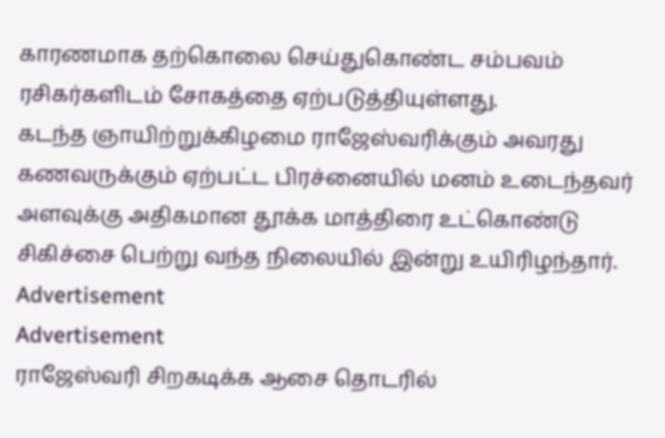காரணமாக தற்கொலை செய்துகொண்ட சம்பவம் ரசிகர்களிடம் சோகத்தை ஏற்படுத்தியுள்ளது.
கடந்த ஞாயிற்றுக்கிழமை ராஜேஸ்வரிக்கும் அவரது கணவருக்கும் ஏற்பட்ட பிரச்னையில் மனம் உடைந்தவர் அளவுக்கு அதிகமான தூக்க மாத்திரை உட்கொண்டு சிகிச்சை பெற்று வந்த நிலையில் இன்று உயிரிழந்தார்.
Advertisement
Advertisement
ராஜேஸ்வரி சிறகடிக்க ஆசை தொடரில்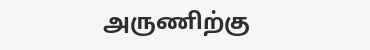அருணிற்கு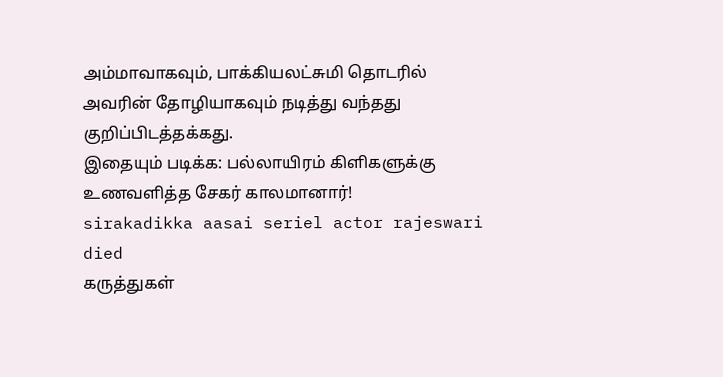அம்மாவாகவும், பாக்கியலட்சுமி தொடரில் அவரின் தோழியாகவும் நடித்து வந்தது குறிப்பிடத்தக்கது.
இதையும் படிக்க: பல்லாயிரம் கிளிகளுக்கு உணவளித்த சேகர் காலமானார்!
sirakadikka aasai seriel actor rajeswari died
கருத்துகள்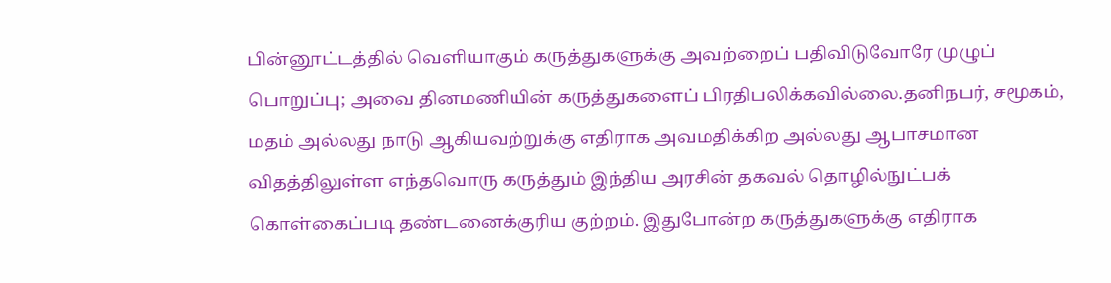பின்னூட்டத்தில் வெளியாகும் கருத்துகளுக்கு அவற்றைப் பதிவிடுவோரே முழுப் பொறுப்பு; அவை தினமணியின் கருத்துகளைப் பிரதிபலிக்கவில்லை.தனிநபர், சமூகம், மதம் அல்லது நாடு ஆகியவற்றுக்கு எதிராக அவமதிக்கிற அல்லது ஆபாசமான விதத்திலுள்ள எந்தவொரு கருத்தும் இந்திய அரசின் தகவல் தொழில்நுட்பக் கொள்கைப்படி தண்டனைக்குரிய குற்றம். இதுபோன்ற கருத்துகளுக்கு எதிராக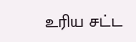உரிய சட்ட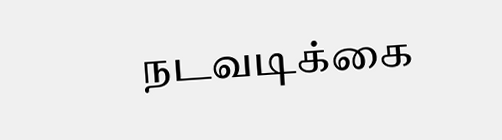நடவடிக்கை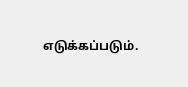எடுக்கப்படும்.